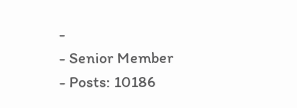-
- Senior Member
- Posts: 10186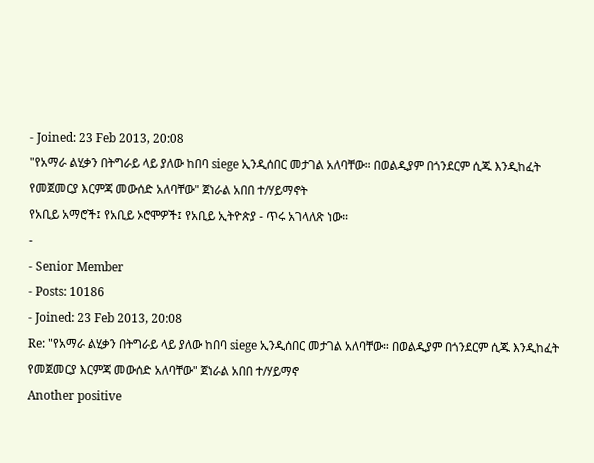- Joined: 23 Feb 2013, 20:08
"የአማራ ልሂቃን በትግራይ ላይ ያለው ከበባ siege ኢንዲሰበር መታገል አለባቸው። በወልዲያም በጎንደርም ሲጁ እንዲከፈት የመጀመርያ እርምጃ መውሰድ አለባቸው" ጀነራል አበበ ተ/ሃይማኖት
የአቢይ አማሮች፤ የአቢይ ኦሮሞዎች፤ የአቢይ ኢትዮጵያ - ጥሩ አገላለጽ ነው።
-
- Senior Member
- Posts: 10186
- Joined: 23 Feb 2013, 20:08
Re: "የአማራ ልሂቃን በትግራይ ላይ ያለው ከበባ siege ኢንዲሰበር መታገል አለባቸው። በወልዲያም በጎንደርም ሲጁ እንዲከፈት የመጀመርያ እርምጃ መውሰድ አለባቸው" ጀነራል አበበ ተ/ሃይማኖ
Another positive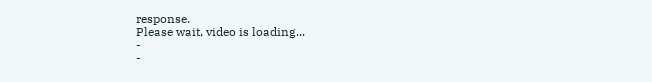response.
Please wait, video is loading...
-
-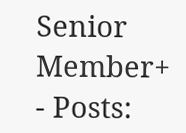Senior Member+
- Posts: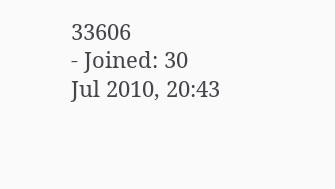33606
- Joined: 30 Jul 2010, 20:43